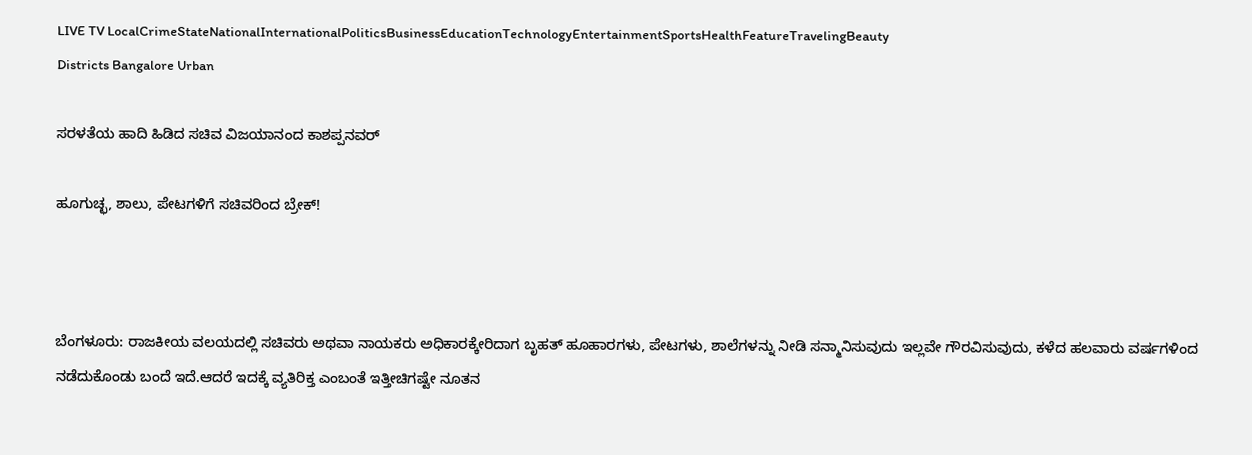LIVE TV LocalCrimeStateNationalInternationalPoliticsBusinessEducationTechnologyEntertainmentSportsHealthFeatureTravelingBeauty
Districts Bangalore Urban

ಸರಳತೆಯ ಹಾದಿ ಹಿಡಿದ ಸಚಿವ ವಿಜಯಾನಂದ ಕಾಶಪ್ಪನವರ್

ಹೂಗುಚ್ಛ, ಶಾಲು, ಪೇಟಗಳಿಗೆ ಸಚಿವರಿಂದ ಬ್ರೇಕ್!



ಬೆಂಗಳೂರು: ರಾಜಕೀಯ ವಲಯದಲ್ಲಿ ಸಚಿವರು ಅಥವಾ ನಾಯಕರು ಅಧಿಕಾರಕ್ಕೇರಿದಾಗ ಬೃಹತ್ ಹೂಹಾರಗಳು, ಪೇಟಗಳು, ಶಾಲೆಗಳನ್ನು ನೀಡಿ ಸನ್ಮಾನಿಸುವುದು ಇಲ್ಲವೇ ಗೌರವಿಸುವುದು, ಕಳೆದ ಹಲವಾರು ವರ್ಷಗಳಿಂದ ನಡೆದುಕೊಂಡು ಬಂದೆ ಇದೆ.ಆದರೆ ಇದಕ್ಕೆ ವ್ಯತಿರಿಕ್ತ ಎಂಬಂತೆ ಇತ್ತೀಚಿಗಷ್ಟೇ ನೂತನ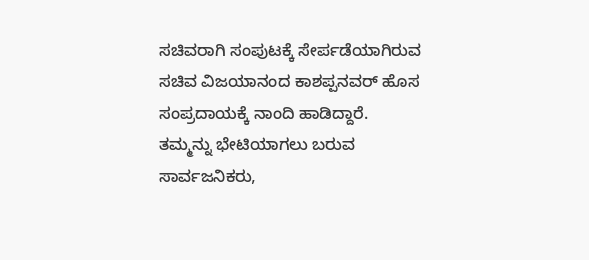ಸಚಿವರಾಗಿ ಸಂಪುಟಕ್ಕೆ ಸೇರ್ಪಡೆಯಾಗಿರುವ ಸಚಿವ ವಿಜಯಾನಂದ ಕಾಶಪ್ಪನವರ್ ಹೊಸ ಸಂಪ್ರದಾಯಕ್ಕೆ ನಾಂದಿ ಹಾಡಿದ್ದಾರೆ.
ತಮ್ಮನ್ನು ಭೇಟಿಯಾಗಲು ಬರುವ ಸಾರ್ವಜನಿಕರು,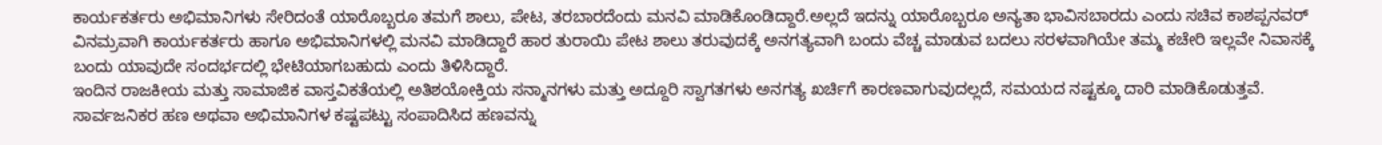ಕಾರ್ಯಕರ್ತರು ಅಭಿಮಾನಿಗಳು ಸೇರಿದಂತೆ ಯಾರೊಬ್ಬರೂ ತಮಗೆ ಶಾಲು, ಪೇಟ, ತರಬಾರದೆಂದು ಮನವಿ ಮಾಡಿಕೊಂಡಿದ್ದಾರೆ.ಅಲ್ಲದೆ ಇದನ್ನು ಯಾರೊಬ್ಬರೂ ಅನ್ಯತಾ ಭಾವಿಸಬಾರದು ಎಂದು ಸಚಿವ ಕಾಶಪ್ಪನವರ್ ವಿನಮ್ರವಾಗಿ ಕಾರ್ಯಕರ್ತರು ಹಾಗೂ ಅಭಿಮಾನಿಗಳಲ್ಲಿ ಮನವಿ ಮಾಡಿದ್ದಾರೆ ಹಾರ ತುರಾಯಿ ಪೇಟ ಶಾಲು ತರುವುದಕ್ಕೆ ಅನಗತ್ಯವಾಗಿ ಬಂದು ವೆಚ್ಚ ಮಾಡುವ ಬದಲು ಸರಳವಾಗಿಯೇ ತಮ್ಮ ಕಚೇರಿ ಇಲ್ಲವೇ ನಿವಾಸಕ್ಕೆ ಬಂದು ಯಾವುದೇ ಸಂದರ್ಭದಲ್ಲಿ ಭೇಟಿಯಾಗಬಹುದು ಎಂದು ತಿಳಿಸಿದ್ದಾರೆ.
ಇಂದಿನ ರಾಜಕೀಯ ಮತ್ತು ಸಾಮಾಜಿಕ ವಾಸ್ತವಿಕತೆಯಲ್ಲಿ ಅತಿಶಯೋಕ್ತಿಯ ಸನ್ಮಾನಗಳು ಮತ್ತು ಅದ್ದೂರಿ ಸ್ವಾಗತಗಳು ಅನಗತ್ಯ ಖರ್ಚಿಗೆ ಕಾರಣವಾಗುವುದಲ್ಲದೆ, ಸಮಯದ ನಷ್ಟಕ್ಕೂ ದಾರಿ ಮಾಡಿಕೊಡುತ್ತವೆ. ಸಾರ್ವಜನಿಕರ ಹಣ ಅಥವಾ ಅಭಿಮಾನಿಗಳ ಕಷ್ಟಪಟ್ಟು ಸಂಪಾದಿಸಿದ ಹಣವನ್ನು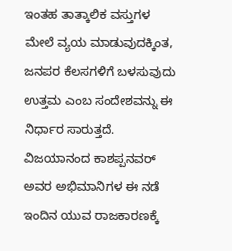ಇಂತಹ ತಾತ್ಕಾಲಿಕ ವಸ್ತುಗಳ ಮೇಲೆ ವ್ಯಯ ಮಾಡುವುದಕ್ಕಿಂತ, ಜನಪರ ಕೆಲಸಗಳಿಗೆ ಬಳಸುವುದು ಉತ್ತಮ ಎಂಬ ಸಂದೇಶವನ್ನು ಈ ನಿರ್ಧಾರ ಸಾರುತ್ತದೆ. ವಿಜಯಾನಂದ ಕಾಶಪ್ಪನವರ್ ಅವರ ಅಭಿಮಾನಿಗಳ ಈ ನಡೆ ಇಂದಿನ ಯುವ ರಾಜಕಾರಣಕ್ಕೆ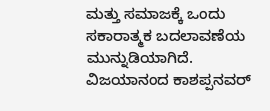ಮತ್ತು ಸಮಾಜಕ್ಕೆ ಒಂದು ಸಕಾರಾತ್ಮಕ ಬದಲಾವಣೆಯ ಮುನ್ನುಡಿಯಾಗಿದೆ. ವಿಜಯಾನಂದ ಕಾಶಪ್ಪನವರ್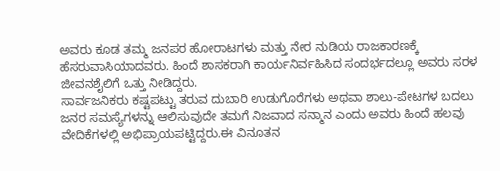ಅವರು ಕೂಡ ತಮ್ಮ ಜನಪರ ಹೋರಾಟಗಳು ಮತ್ತು ನೇರ ನುಡಿಯ ರಾಜಕಾರಣಕ್ಕೆ ಹೆಸರುವಾಸಿಯಾದವರು. ಹಿಂದೆ ಶಾಸಕರಾಗಿ ಕಾರ್ಯನಿರ್ವಹಿಸಿದ ಸಂದರ್ಭದಲ್ಲೂ ಅವರು ಸರಳ ಜೀವನಶೈಲಿಗೆ ಒತ್ತು ನೀಡಿದ್ದರು.
ಸಾರ್ವಜನಿಕರು ಕಷ್ಟಪಟ್ಟು ತರುವ ದುಬಾರಿ ಉಡುಗೊರೆಗಳು ಅಥವಾ ಶಾಲು-ಪೇಟಗಳ ಬದಲು ಜನರ ಸಮಸ್ಯೆಗಳನ್ನು ಆಲಿಸುವುದೇ ತಮಗೆ ನಿಜವಾದ ಸನ್ಮಾನ ಎಂದು ಅವರು ಹಿಂದೆ ಹಲವು ವೇದಿಕೆಗಳಲ್ಲಿ ಅಭಿಪ್ರಾಯಪಟ್ಟಿದ್ದರು.ಈ ವಿನೂತನ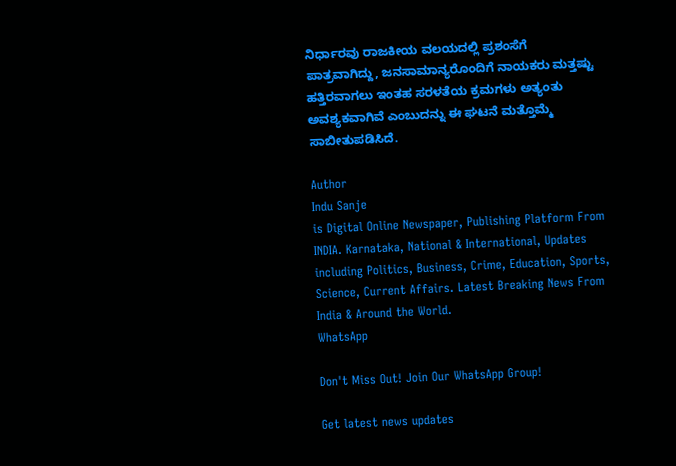ನಿರ್ಧಾರವು ರಾಜಕೀಯ ವಲಯದಲ್ಲಿ ಪ್ರಶಂಸೆಗೆ ಪಾತ್ರವಾಗಿದ್ದು, ಜನಸಾಮಾನ್ಯರೊಂದಿಗೆ ನಾಯಕರು ಮತ್ತಷ್ಟು ಹತ್ತಿರವಾಗಲು ಇಂತಹ ಸರಳತೆಯ ಕ್ರಮಗಳು ಅತ್ಯಂತು ಅವಶ್ಯಕವಾಗಿವೆ ಎಂಬುದನ್ನು ಈ ಘಟನೆ ಮತ್ತೊಮ್ಮೆ ಸಾಬೀತುಪಡಿಸಿದೆ.

Author
Indu Sanje
is Digital Online Newspaper, Publishing Platform From INDIA. Karnataka, National & International, Updates including Politics, Business, Crime, Education, Sports, Science, Current Affairs. Latest Breaking News From India & Around the World.
WhatsApp

Don't Miss Out! Join Our WhatsApp Group!

Get latest news updates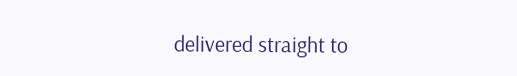delivered straight to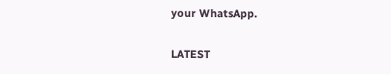your WhatsApp.

LATEST